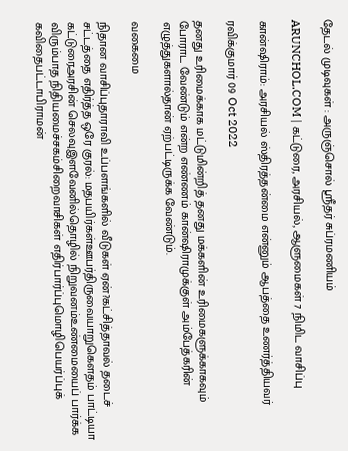தேடல் முடிவுகள் : அருஞ்சொல் ஸ்ரீதர் சுப்ரமணியம்

ARUNCHOL.COM | கட்டுரை, அரசியல், ஆளுமைகள் 7 நிமிட வாசிப்பு

கான்ஷிராம்: அரசியல் ஸ்திரத்தன்மை என்னும் ஆபத்தை உணர்த்தியவர்

ரவிக்குமார் 09 Oct 2022

தனது உரிமைக்காக மட்டுமின்றித் தனது மக்களின் உரிமைகளுக்காகவும் போராட வேண்டும் என்ற எண்ணம் கான்ஷிராமுக்குள் அம்பேத்கரின் எழுத்துகளால்தான் ஏற்பட்டிருக்க வேண்டும்.

வகைமை

நிதான வாசிப்புதாராவி உப்பளங்களில் வீடுகள் ஏன்?கட்சித்தாவல் தடைச் சட்டத்தை எதிர்த்த ஒரே குரல்: மதபயிர்கள்ஊபர்திருவையாறுகௌதம் பாட்டியா கட்டுரைஅரசின் செலவுஇளவேனில்தொழில் நிறுவனம்உண்மையைப் பார்க்க விரும்பாத நிதியமைச்சகம்சிறைவாசிகள் எதிர்பார்ப்புமொழிபெயர்ப்புக் கவிதைபட்டாபிராமன்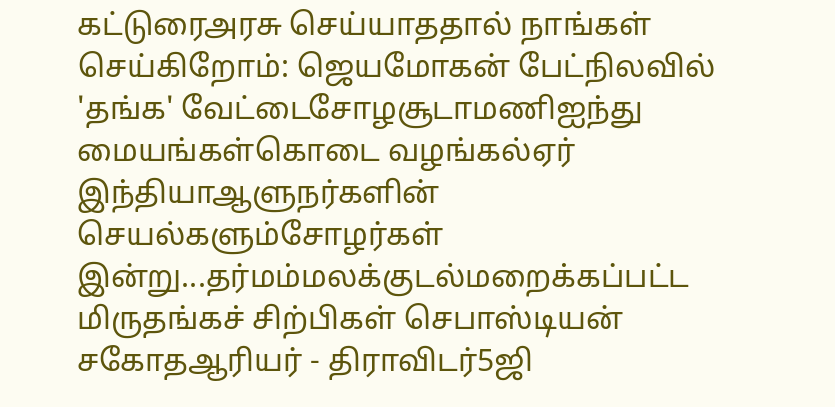கட்டுரைஅரசு செய்யாததால் நாங்கள் செய்கிறோம்: ஜெயமோகன் பேட்நிலவில் 'தங்க' வேட்டைசோழசூடாமணிஐந்து மையங்கள்கொடை வழங்கல்ஏர் இந்தியாஆளுநர்களின் செயல்களும்சோழர்கள் இன்று...தர்மம்மலக்குடல்மறைக்கப்பட்ட மிருதங்கச் சிற்பிகள் செபாஸ்டியன் சகோதஆரியர் - திராவிடர்5ஜி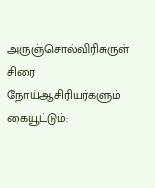அருஞ்சொல்விரிசுருள் சிரை நோய்ஆசிரியர்களும் கையூட்டும்: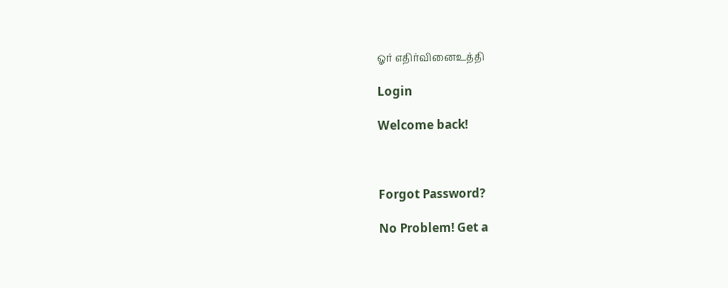ஓர் எதிர்வினைஉத்தி

Login

Welcome back!



Forgot Password?

No Problem! Get a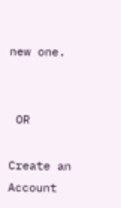new one.


 OR

Create an Account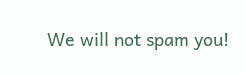We will not spam you!